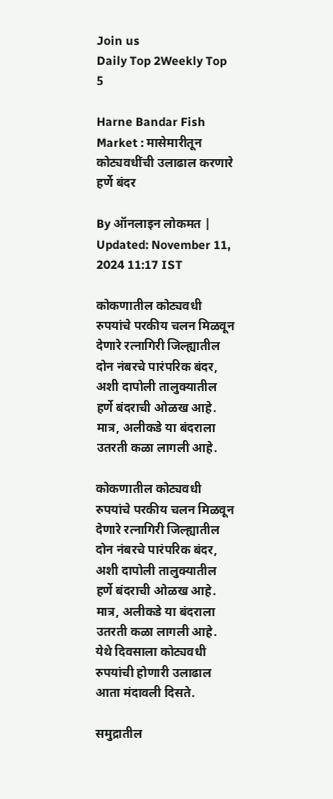Join us
Daily Top 2Weekly Top 5

Harne Bandar Fish Market : मासेमारीतून कोट्यवधींची उलाढाल करणारे हर्णे बंदर

By ऑनलाइन लोकमत | Updated: November 11, 2024 11:17 IST

कोकणातील कोट्यवधी रुपयांचे परकीय चलन मिळवून देणारे रत्नागिरी जिल्ह्यातील दोन नंबरचे पारंपरिक बंदर, अशी दापोली तालुक्यातील हर्णे बंदराची ओळख आहे. मात्र, अलीकडे या बंदराला उतरती कळा लागली आहे.

कोकणातील कोट्यवधी रुपयांचे परकीय चलन मिळवून देणारे रत्नागिरी जिल्ह्यातील दोन नंबरचे पारंपरिक बंदर, अशी दापोली तालुक्यातील हर्णे बंदराची ओळख आहे. मात्र, अलीकडे या बंदराला उतरती कळा लागली आहे. येथे दिवसाला कोट्यवधी रुपयांची होणारी उलाढाल आता मंदावली दिसते.

समुद्रातील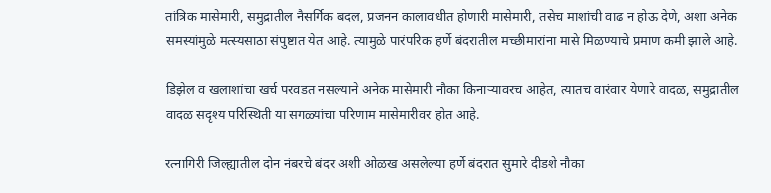तांत्रिक मासेमारी, समुद्रातील नैसर्गिक बदल, प्रजनन कालावधीत होणारी मासेमारी, तसेच माशांची वाढ न होऊ देणे, अशा अनेक समस्यांमुळे मत्स्यसाठा संपुष्टात येत आहे. त्यामुळे पारंपरिक हर्णे बंदरातील मच्छीमारांना मासे मिळण्याचे प्रमाण कमी झाले आहे.

डिझेल व खलाशांचा खर्च परवडत नसल्याने अनेक मासेमारी नौका किनाऱ्यावरच आहेत, त्यातच वारंवार येणारे वादळ, समुद्रातील वादळ सदृश्य परिस्थिती या सगळ्यांचा परिणाम मासेमारीवर होत आहे.

रत्नागिरी जिल्ह्यातील दोन नंबरचे बंदर अशी ओळख असलेल्या हर्णे बंदरात सुमारे दीडशे नौका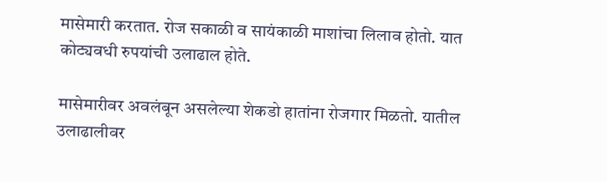मासेमारी करतात. रोज सकाळी व सायंकाळी माशांचा लिलाव होतो. यात कोट्यवधी रुपयांची उलाढाल होते.

मासेमारीवर अवलंबून असलेल्या शेकडो हातांना रोजगार मिळतो. यातील उलाढालीवर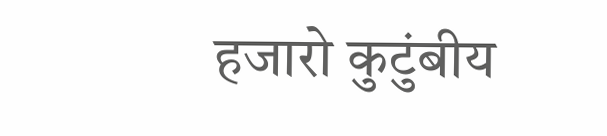हजारो कुटुंबीय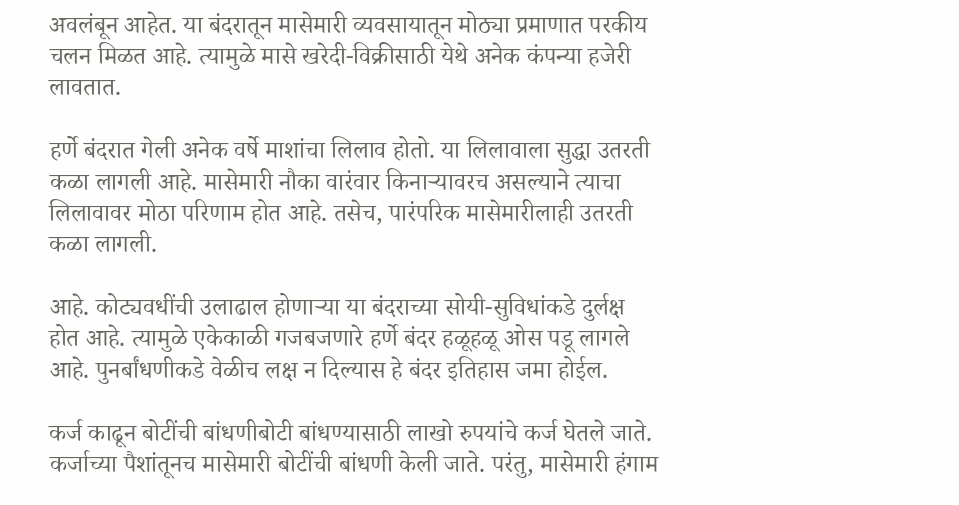अवलंबून आहेत. या बंदरातून मासेमारी व्यवसायातून मोठ्या प्रमाणात परकीय चलन मिळत आहे. त्यामुळे मासे खरेदी-विक्रीसाठी येथे अनेक कंपन्या हजेरी लावतात.

हर्णे बंदरात गेली अनेक वर्षे माशांचा लिलाव होतो. या लिलावाला सुद्धा उतरती कळा लागली आहे. मासेमारी नौका वारंवार किनाऱ्यावरच असल्याने त्याचा लिलावावर मोठा परिणाम होत आहे. तसेच, पारंपरिक मासेमारीलाही उतरती कळा लागली.

आहे. कोट्यवधींची उलाढाल होणाऱ्या या बंदराच्या सोयी-सुविधांकडे दुर्लक्ष होत आहे. त्यामुळे एकेकाळी गजबजणारे हर्णे बंदर हळूहळू ओस पडू लागले आहे. पुनर्बांधणीकडे वेळीच लक्ष न दिल्यास हे बंदर इतिहास जमा होईल.

कर्ज काढून बोटींची बांधणीबोटी बांधण्यासाठी लाखो रुपयांचे कर्ज घेतले जाते. कर्जाच्या पैशांतूनच मासेमारी बोटींची बांधणी केली जाते. परंतु, मासेमारी हंगाम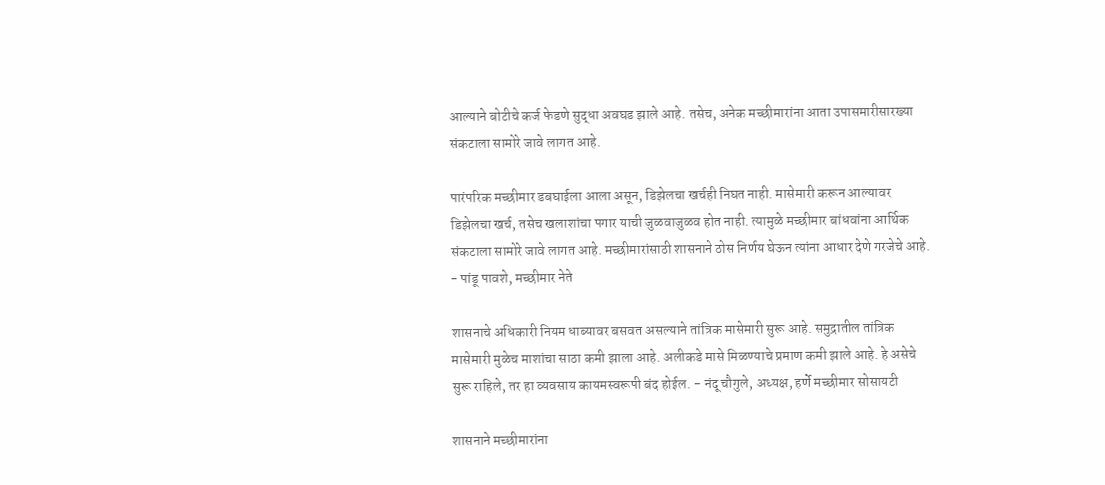आल्याने बोटीचे कर्ज फेडणे सुद्धा अवघड झाले आहे. तसेच, अनेक मच्छीमारांना आता उपासमारीसारख्या संकटाला सामोरे जावे लागत आहे.

पारंपरिक मच्छीमार डबघाईला आला असून, डिझेलचा खर्चही निघत नाही. मासेमारी करून आल्यावर डिझेलचा खर्च, तसेच खलाशांचा पगार याची जुळवाजुळव होत नाही. त्यामुळे मच्छीमार बांधवांना आर्थिक संकटाला सामोरे जावे लागत आहे. मच्छीमारांसाठी शासनाने ठोस निर्णय घेऊन त्यांना आधार देणे गरजेचे आहे. - पांडू पावशे, मच्छीमार नेते

शासनाचे अधिकारी नियम धाब्यावर बसवत असल्याने तांत्रिक मासेमारी सुरू आहे. समुद्रातील तांत्रिक मासेमारी मुळेच माशांचा साठा कमी झाला आहे. अलीकडे मासे मिळण्याचे प्रमाण कमी झाले आहे. हे असेचे सुरू राहिले, तर हा व्यवसाय कायमस्वरूपी बंद होईल. - नंदू चौगुले, अध्यक्ष, हर्णे मच्छीमार सोसायटी

शासनाने मच्छीमारांना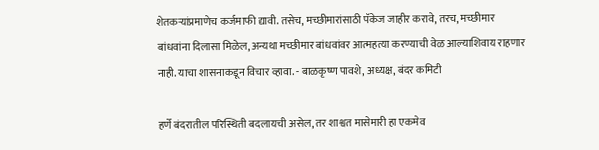शेतकऱ्यांप्रमाणेच कर्जमाफी द्यावी. तसेच, मच्छीमारांसाठी पॅकेज जाहीर करावे, तरच, मच्छीमार बांधवांना दिलासा मिळेल, अन्यथा मच्छीमार बांधवांवर आत्महत्या करण्याची वेळ आल्याशिवाय राहणार नाही. याचा शासनाकडून विचार व्हावा. - बाळकृष्ण पावशे, अध्यक्ष, बंदर कमिटी

हर्णे बंदरातील परिस्थिती बदलायची असेल, तर शाश्वत मासेमारी हा एकमेव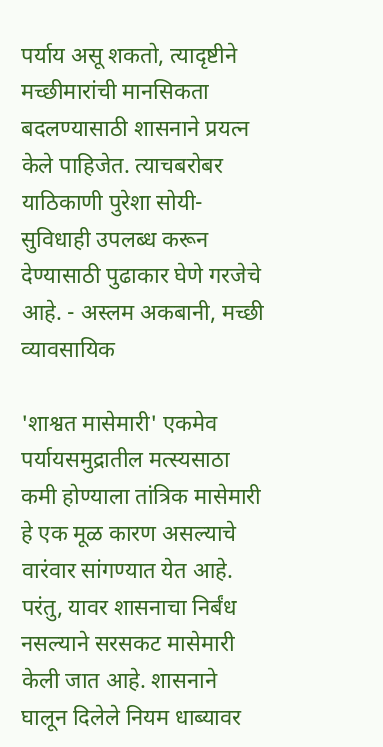पर्याय असू शकतो, त्यादृष्टीने मच्छीमारांची मानसिकता बदलण्यासाठी शासनाने प्रयत्न केले पाहिजेत. त्याचबरोबर याठिकाणी पुरेशा सोयी-सुविधाही उपलब्ध करून देण्यासाठी पुढाकार घेणे गरजेचे आहे. - अस्लम अकबानी, मच्छी व्यावसायिक

'शाश्वत मासेमारी' एकमेव पर्यायसमुद्रातील मत्स्यसाठा कमी होण्याला तांत्रिक मासेमारी हे एक मूळ कारण असल्याचे वारंवार सांगण्यात येत आहे. परंतु, यावर शासनाचा निर्बंध नसल्याने सरसकट मासेमारी केली जात आहे. शासनाने घालून दिलेले नियम धाब्यावर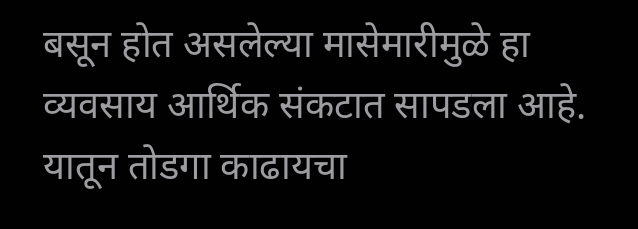बसून होत असलेल्या मासेमारीमुळे हा व्यवसाय आर्थिक संकटात सापडला आहे. यातून तोडगा काढायचा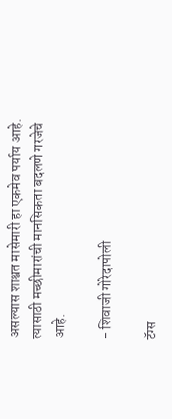असल्यास शाश्वत मासेमारी हा एकमेव पर्याय आहे. त्यासाठी मच्छीमारांची मानसिकता बदलणे गरजेचे आहे.

- शिवाजी गोरेदापोली

टॅग्स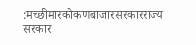:मच्छीमारकोकणबाजारसरकारराज्य सरकार